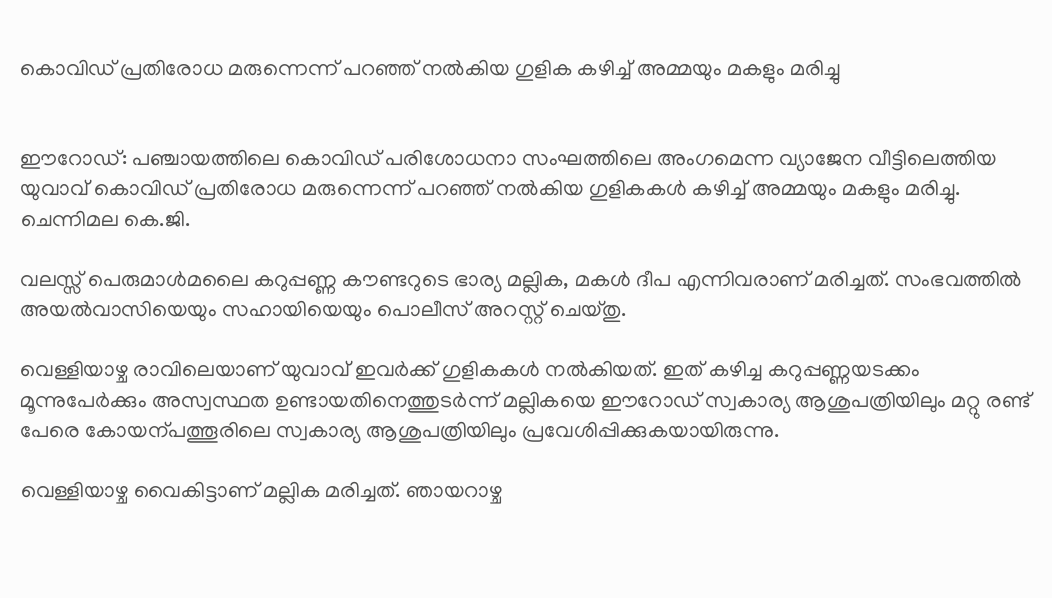കൊവിഡ് പ്രതിരോധ മരുന്നെന്ന് പറഞ്ഞ് നൽകിയ ഗുളിക കഴിച്ച് അമ്മയും മകളും മരിച്ചു


ഈറോഡ്: പഞ്ചായത്തിലെ കൊവിഡ് പരിശോധനാ സംഘത്തിലെ അംഗമെന്ന വ്യാജേന വീട്ടിലെത്തിയ യുവാവ് കൊവിഡ് പ്രതിരോധ മരുന്നെന്ന് പറഞ്ഞ് നൽ‍കിയ ഗുളികകൾ‍ കഴിച്ച് അമ്മയും മകളും മരിച്ചു. ചെന്നിമല കെ.ജി.

വലസ്സ് പെരുമാൾ‍മലൈ കറുപ്പണ്ണ കൗണ്ടറുടെ ഭാര്യ മല്ലിക, മകൾ‍ ദീപ എന്നിവരാണ് മരിച്ചത്. സംഭവത്തിൽ‍ അയൽ‍വാസിയെയും സഹായിയെയും പൊലീസ് അറസ്റ്റ് ചെയ്തു.

വെള്ളിയാഴ്ച രാവിലെയാണ് യുവാവ് ഇവർ‍ക്ക് ഗുളികകൾ‍ നൽ‍കിയത്. ഇത് കഴിച്ച കറുപ്പണ്ണയടക്കം മൂന്നുപേർ‍ക്കും അസ്വസ്ഥത ഉണ്ടായതിനെത്തുടർ‍ന്ന് മല്ലികയെ ഈറോഡ് സ്വകാര്യ ആശുപത്രിയിലും മറ്റു രണ്ട് പേരെ കോയന്പത്തൂരിലെ സ്വകാര്യ ആശുപത്രിയിലും പ്രവേശിപ്പിക്കുകയായിരുന്നു.

വെള്ളിയാഴ്ച വൈകിട്ടാണ് മല്ലിക മരിച്ചത്. ഞായറാഴ്ച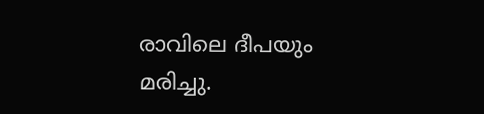രാവിലെ ദീപയും മരിച്ചു.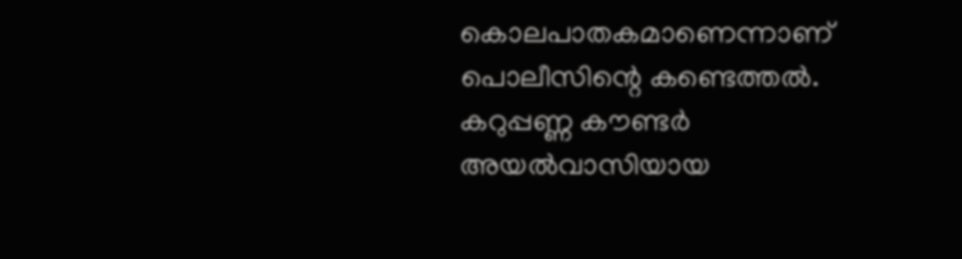കൊലപാതകമാണെന്നാണ് പൊലീസിന്റെ കണ്ടെത്തൽ‍. കറുപ്പണ്ണ കൗണ്ടർ‍ അയൽ‍വാസിയായ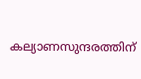കല്യാണസുന്ദരത്തിന്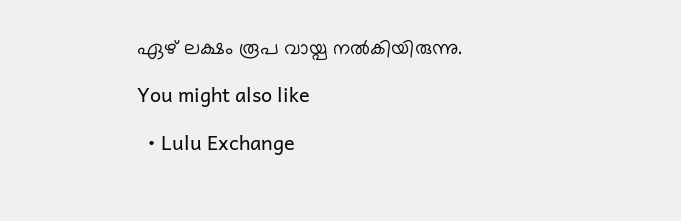ഏഴ് ലക്ഷം രൂപ വായ്പ നൽ‍കിയിരുന്നു.

You might also like

  • Lulu Exchange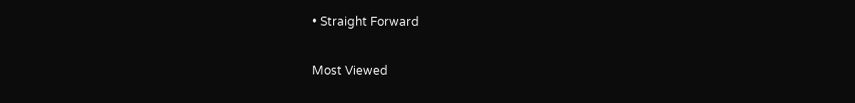• Straight Forward

Most Viewed